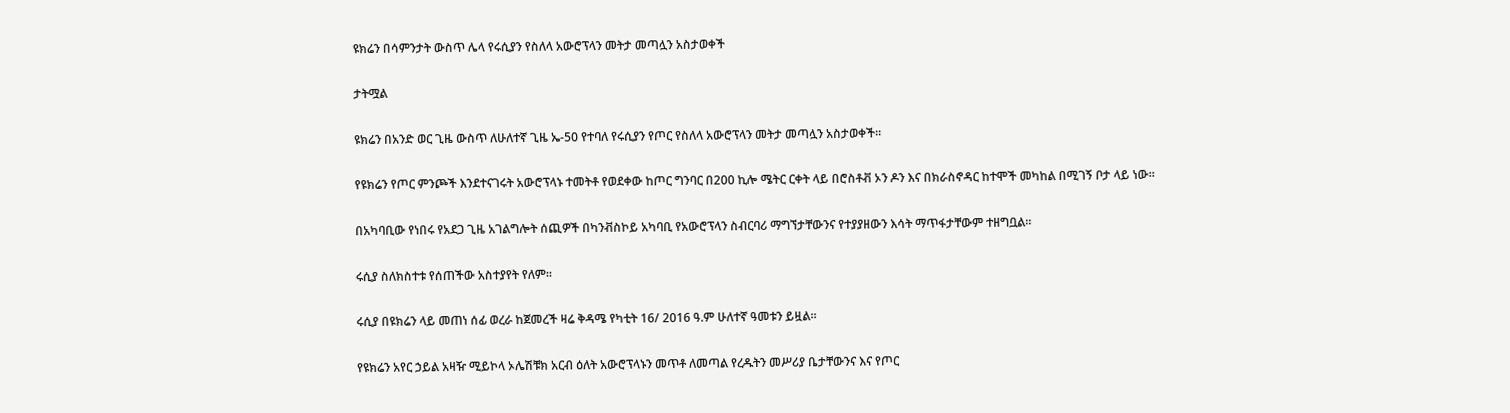ዩክሬን በሳምንታት ውስጥ ሌላ የሩሲያን የስለላ አውሮፕላን መትታ መጣሏን አስታወቀች

ታትሟል

ዩክሬን በአንድ ወር ጊዜ ውስጥ ለሁለተኛ ጊዜ ኤ-50 የተባለ የሩሲያን የጦር የስለላ አውሮፕላን መትታ መጣሏን አስታወቀች።

የዩክሬን የጦር ምንጮች እንደተናገሩት አውሮፕላኑ ተመትቶ የወደቀው ከጦር ግንባር በ200 ኪሎ ሜትር ርቀት ላይ በሮስቶቭ ኦን ዶን እና በክራስኖዳር ከተሞች መካከል በሚገኝ ቦታ ላይ ነው።

በአካባቢው የነበሩ የአደጋ ጊዜ አገልግሎት ሰጪዎች በካንቭስኮይ አካባቢ የአውሮፕላን ስብርባሪ ማግኘታቸውንና የተያያዘውን እሳት ማጥፋታቸውም ተዘግቧል።

ሩሲያ ስለክስተቱ የሰጠችው አስተያየት የለም።

ሩሲያ በዩክሬን ላይ መጠነ ሰፊ ወረራ ከጀመረች ዛሬ ቅዳሜ የካቲት 16/ 2016 ዓ.ም ሁለተኛ ዓመቱን ይዟል።

የዩክሬን አየር ኃይል አዛዥ ሚይኮላ ኦሌሽቹክ አርብ ዕለት አውሮፕላኑን መጥቶ ለመጣል የረዱትን መሥሪያ ቤታቸውንና እና የጦር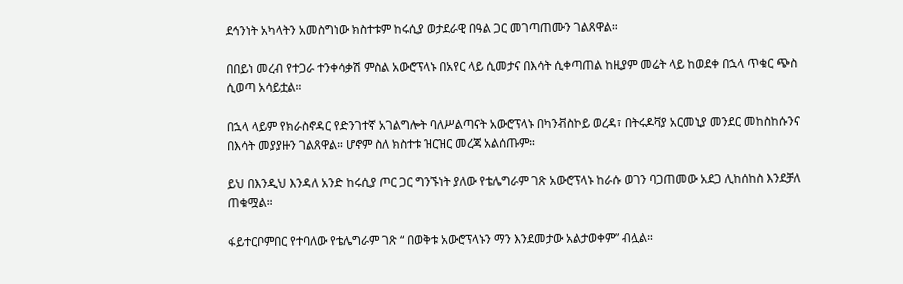ደኅንነት አካላትን አመስግነው ክስተቱም ከሩሲያ ወታደራዊ በዓል ጋር መገጣጠሙን ገልጸዋል።

በበይነ መረብ የተጋራ ተንቀሳቃሽ ምስል አውሮፕላኑ በአየር ላይ ሲመታና በእሳት ሲቀጣጠል ከዚያም መሬት ላይ ከወደቀ በኋላ ጥቁር ጭስ ሲወጣ አሳይቷል።

በኋላ ላይም የክራስኖዳር የድንገተኛ አገልግሎት ባለሥልጣናት አውሮፕላኑ በካንቭስኮይ ወረዳ፣ በትሩዶቫያ አርመኒያ መንደር መከስከሱንና በእሳት መያያዙን ገልጸዋል። ሆኖም ስለ ክስተቱ ዝርዝር መረጃ አልሰጡም።

ይህ በእንዲህ እንዳለ አንድ ከሩሲያ ጦር ጋር ግንኙነት ያለው የቴሌግራም ገጽ አውሮፕላኑ ከራሱ ወገን ባጋጠመው አደጋ ሊከሰከስ እንደቻለ ጠቁሟል።

ፋይተርቦምበር የተባለው የቴሌግራም ገጽ “ በወቅቱ አውሮፕላኑን ማን እንደመታው አልታወቀም” ብሏል።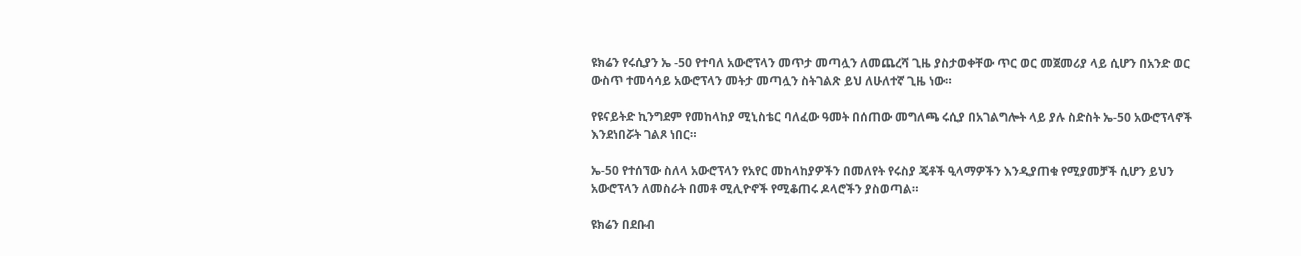ዩክሬን የሩሲያን ኤ -50 የተባለ አውሮፕላን መጥታ መጣሏን ለመጨረሻ ጊዜ ያስታወቀቸው ጥር ወር መጀመሪያ ላይ ሲሆን በአንድ ወር ውስጥ ተመሳሳይ አውሮፕላን መትታ መጣሏን ስትገልጽ ይህ ለሁለተኛ ጊዜ ነው።

የዩናይትድ ኪንግደም የመከላከያ ሚኒስቴር ባለፈው ዓመት በሰጠው መግለጫ ሩሲያ በአገልግሎት ላይ ያሉ ስድስት ኤ-50 አውሮፕላኖች እንደነበሯት ገልጾ ነበር።

ኤ-50 የተሰኘው ስለላ አውሮፕላን የአየር መከላከያዎችን በመለየት የሩስያ ጄቶች ዒላማዎችን እንዲያጠቁ የሚያመቻች ሲሆን ይህን አውሮፕላን ለመስራት በመቶ ሚሊዮኖች የሚቆጠሩ ዶላሮችን ያስወጣል።

ዩክሬን በደቡብ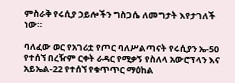ምስራቅ የሩሲያ ኃይሎችን ግስጋሴ ለመግታት እየታገለች ነው።

ባለፈው ወር የአገሪቷ የጦር ባለሥልጣናት የሩሲያን ኤ-50 የተሰኘ በረዥም ርቀት ራዳር የሚቃኝ የስለላ አውሮፕላን እና አይኤል-22 የተሰኘ የቁጥጥር ማዕከል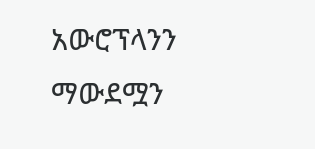አውሮፕላንን ማውደሟን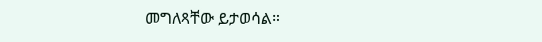መግለጻቸው ይታወሳል።